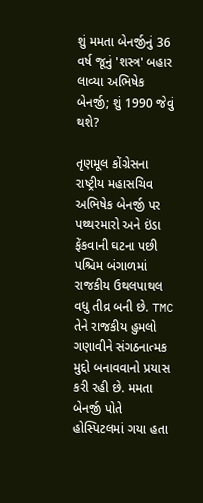શું મમતા બેનર્જીનું 36 વર્ષ જૂનું 'શસ્ત્ર' બહાર લાવ્યા અભિષેક બેનર્જી; શું 1990 જેવું થશે?

તૃણમૂલ કોંગ્રેસના રાષ્ટ્રીય મહાસચિવ અભિષેક બેનર્જી પર પથ્થરમારો અને ઇંડા ફેંકવાની ઘટના પછી પશ્ચિમ બંગાળમાં રાજકીય ઉથલપાથલ વધુ તીવ્ર બની છે. TMC તેને રાજકીય હુમલો ગણાવીને સંગઠનાત્મક મુદ્દો બનાવવાનો પ્રયાસ કરી રહી છે. મમતા બેનર્જી પોતે હોસ્પિટલમાં ગયા હતા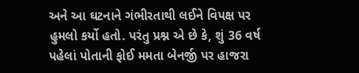અને આ ઘટનાને ગંભીરતાથી લઈને વિપક્ષ પર હુમલો કર્યો હતો. પરંતુ પ્રશ્ન એ છે કે, શું 36 વર્ષ પહેલાં પોતાની ફોઈ મમતા બેનર્જી પર હાજરા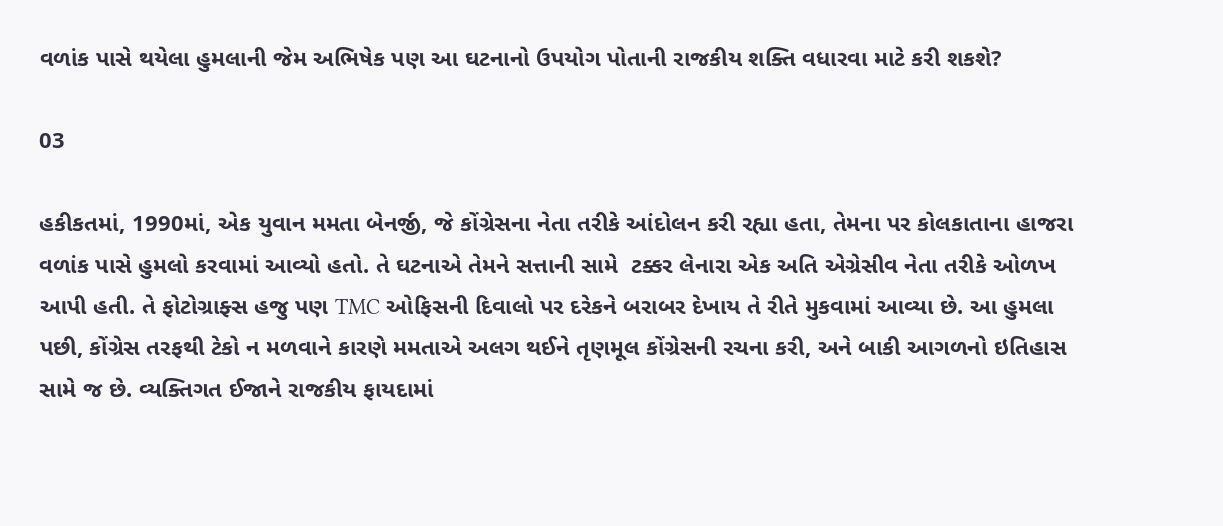વળાંક પાસે થયેલા હુમલાની જેમ અભિષેક પણ આ ઘટનાનો ઉપયોગ પોતાની રાજકીય શક્તિ વધારવા માટે કરી શકશે?

03

હકીકતમાં, 1990માં, એક યુવાન મમતા બેનર્જી, જે કોંગ્રેસના નેતા તરીકે આંદોલન કરી રહ્યા હતા, તેમના પર કોલકાતાના હાજરા વળાંક પાસે હુમલો કરવામાં આવ્યો હતો. તે ઘટનાએ તેમને સત્તાની સામે  ટક્કર લેનારા એક અતિ એગ્રેસીવ નેતા તરીકે ઓળખ આપી હતી. તે ફોટોગ્રાફ્સ હજુ પણ TMC ઓફિસની દિવાલો પર દરેકને બરાબર દેખાય તે રીતે મુકવામાં આવ્યા છે. આ હુમલા પછી, કોંગ્રેસ તરફથી ટેકો ન મળવાને કારણે મમતાએ અલગ થઈને તૃણમૂલ કોંગ્રેસની રચના કરી, અને બાકી આગળનો ઇતિહાસ સામે જ છે. વ્યક્તિગત ઈજાને રાજકીય ફાયદામાં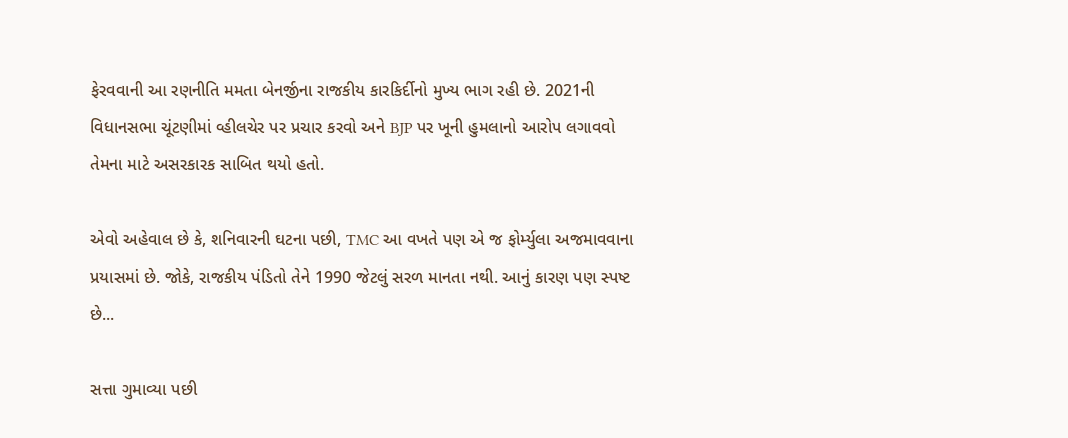ફેરવવાની આ રણનીતિ મમતા બેનર્જીના રાજકીય કારકિર્દીનો મુખ્ય ભાગ રહી છે. 2021ની વિધાનસભા ચૂંટણીમાં વ્હીલચેર પર પ્રચાર કરવો અને BJP પર ખૂની હુમલાનો આરોપ લગાવવો તેમના માટે અસરકારક સાબિત થયો હતો.

એવો અહેવાલ છે કે, શનિવારની ઘટના પછી, TMC આ વખતે પણ એ જ ફોર્મ્યુલા અજમાવવાના પ્રયાસમાં છે. જોકે, રાજકીય પંડિતો તેને 1990 જેટલું સરળ માનતા નથી. આનું કારણ પણ સ્પષ્ટ છે...

સત્તા ગુમાવ્યા પછી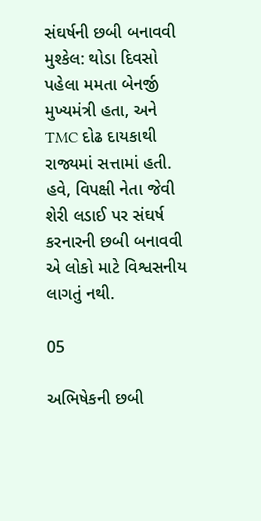સંઘર્ષની છબી બનાવવી મુશ્કેલ: થોડા દિવસો પહેલા મમતા બેનર્જી મુખ્યમંત્રી હતા, અને TMC દોઢ દાયકાથી રાજ્યમાં સત્તામાં હતી. હવે, વિપક્ષી નેતા જેવી શેરી લડાઈ પર સંઘર્ષ કરનારની છબી બનાવવી એ લોકો માટે વિશ્વસનીય લાગતું નથી.

05

અભિષેકની છબી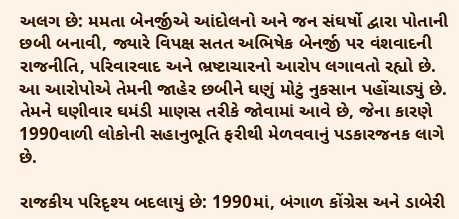અલગ છે: મમતા બેનર્જીએ આંદોલનો અને જન સંઘર્ષો દ્વારા પોતાની છબી બનાવી, જ્યારે વિપક્ષ સતત અભિષેક બેનર્જી પર વંશવાદની રાજનીતિ, પરિવારવાદ અને ભ્રષ્ટાચારનો આરોપ લગાવતો રહ્યો છે. આ આરોપોએ તેમની જાહેર છબીને ઘણું મોટું નુકસાન પહોંચાડ્યું છે. તેમને ઘણીવાર ઘમંડી માણસ તરીકે જોવામાં આવે છે, જેના કારણે 1990વાળી લોકોની સહાનુભૂતિ ફરીથી મેળવવાનું પડકારજનક લાગે છે.

રાજકીય પરિદૃશ્ય બદલાયું છે: 1990માં, બંગાળ કોંગ્રેસ અને ડાબેરી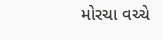મોરચા વચ્ચે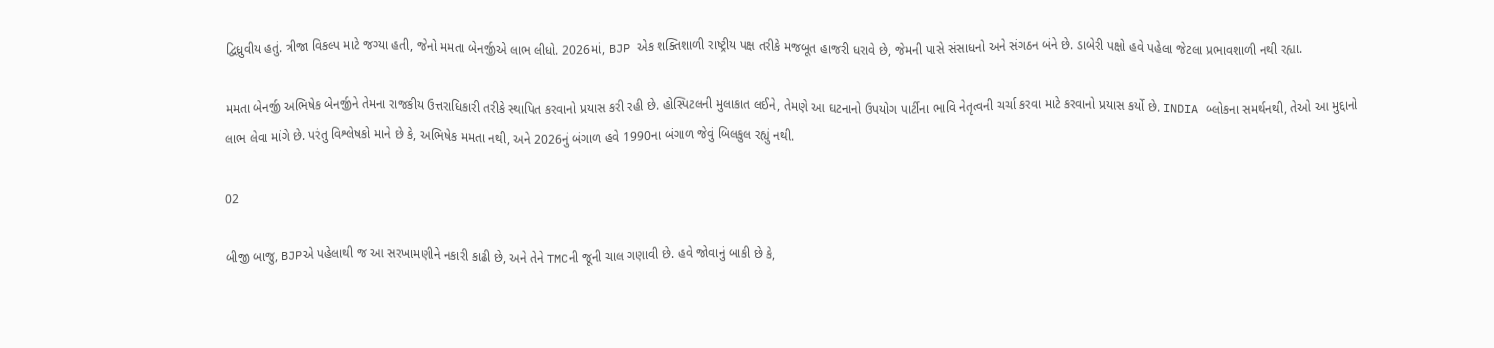દ્વિધ્રુવીય હતું. ત્રીજા વિકલ્પ માટે જગ્યા હતી, જેનો મમતા બેનર્જીએ લાભ લીધો. 2026માં, BJP એક શક્તિશાળી રાષ્ટ્રીય પક્ષ તરીકે મજબૂત હાજરી ધરાવે છે, જેમની પાસે સંસાધનો અને સંગઠન બંને છે. ડાબેરી પક્ષો હવે પહેલા જેટલા પ્રભાવશાળી નથી રહ્યા.

મમતા બેનર્જી અભિષેક બેનર્જીને તેમના રાજકીય ઉત્તરાધિકારી તરીકે સ્થાપિત કરવાનો પ્રયાસ કરી રહી છે. હોસ્પિટલની મુલાકાત લઈને, તેમણે આ ઘટનાનો ઉપયોગ પાર્ટીના ભાવિ નેતૃત્વની ચર્ચા કરવા માટે કરવાનો પ્રયાસ કર્યો છે. INDIA બ્લોકના સમર્થનથી, તેઓ આ મુદ્દાનો લાભ લેવા માંગે છે. પરંતુ વિશ્લેષકો માને છે કે, અભિષેક મમતા નથી, અને 2026નું બંગાળ હવે 1990ના બંગાળ જેવું બિલકુલ રહ્યું નથી.

02

બીજી બાજુ, BJPએ પહેલાથી જ આ સરખામણીને નકારી કાઢી છે, અને તેને TMCની જૂની ચાલ ગણાવી છે. હવે જોવાનું બાકી છે કે,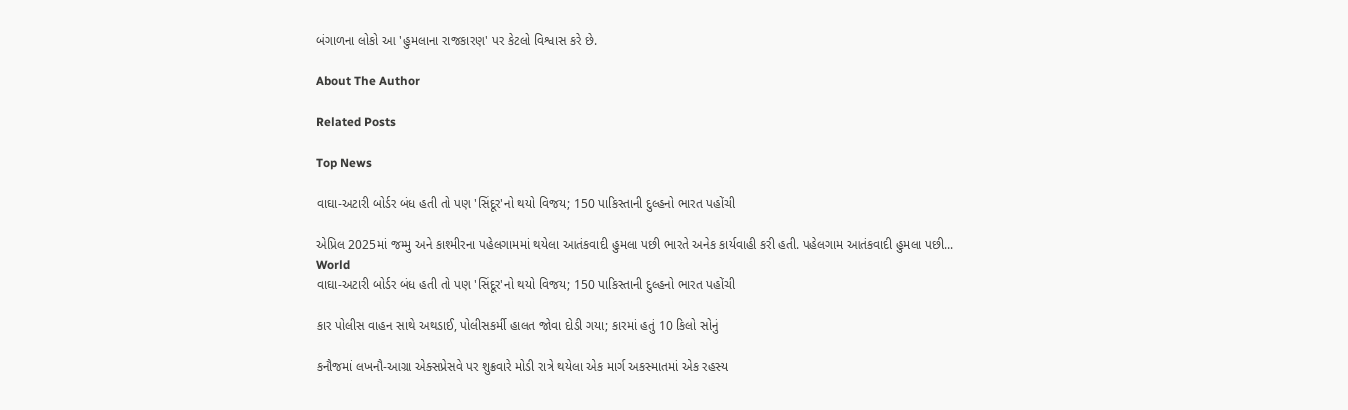બંગાળના લોકો આ 'હુમલાના રાજકારણ' પર કેટલો વિશ્વાસ કરે છે.

About The Author

Related Posts

Top News

વાઘા-અટારી બોર્ડર બંધ હતી તો પણ 'સિંદૂર'નો થયો વિજય; 150 પાકિસ્તાની દુલ્હનો ભારત પહોંચી

એપ્રિલ 2025માં જમ્મુ અને કાશ્મીરના પહેલગામમાં થયેલા આતંકવાદી હુમલા પછી ભારતે અનેક કાર્યવાહી કરી હતી. પહેલગામ આતંકવાદી હુમલા પછી...
World
વાઘા-અટારી બોર્ડર બંધ હતી તો પણ 'સિંદૂર'નો થયો વિજય; 150 પાકિસ્તાની દુલ્હનો ભારત પહોંચી

કાર પોલીસ વાહન સાથે અથડાઈ, પોલીસકર્મી હાલત જોવા દોડી ગયા; કારમાં હતું 10 કિલો સોનું

કનૌજમાં લખનૌ-આગ્રા એક્સપ્રેસવે પર શુક્રવારે મોડી રાત્રે થયેલા એક માર્ગ અકસ્માતમાં એક રહસ્ય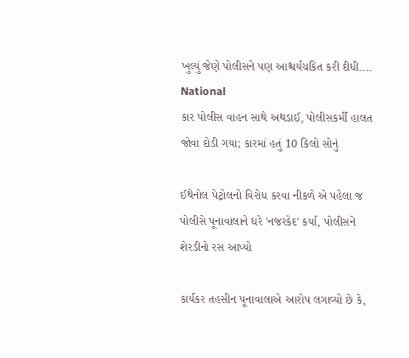ખુલ્યું જેણે પોલીસને પણ આશ્ચર્યચકિત કરી દીધી....
National
કાર પોલીસ વાહન સાથે અથડાઈ, પોલીસકર્મી હાલત જોવા દોડી ગયા; કારમાં હતું 10 કિલો સોનું

ઈથેનોલ પેટ્રોલનો વિરોધ કરવા નીકળે એ પહેલા જ પોલીસે પૂનાવાલાને ઘરે 'નજરકેદ' કર્યા, પોલીસને શેરડીનો રસ આપ્યો

કાર્યકર તહસીન પૂનાવાલાએ આરોપ લગાવ્યો છે કે,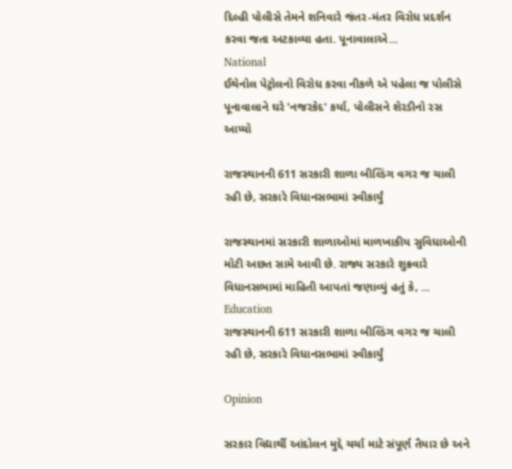દિલ્હી પોલીસે તેમને શનિવારે જંતર-મંતર વિરોધ પ્રદર્શન કરવા જતા અટકાવ્યા હતા. પૂનાવાલાએ...
National
ઈથેનોલ પેટ્રોલનો વિરોધ કરવા નીકળે એ પહેલા જ પોલીસે પૂનાવાલાને ઘરે 'નજરકેદ' કર્યા, પોલીસને શેરડીનો રસ આપ્યો

રાજસ્થાનની 611 સરકારી શાળા બીલ્ડિંગ વગર જ ચાલી રહી છે, સરકારે વિધાનસભામાં સ્વીકાર્યું

રાજસ્થાનમાં સરકારી શાળાઓમાં માળખાકીય સુવિધાઓની મોટી અછત સામે આવી છે. રાજ્ય સરકારે શુક્રવારે વિધાનસભામાં માહિતી આપતાં જણાવ્યું હતું કે, ...
Education
રાજસ્થાનની 611 સરકારી શાળા બીલ્ડિંગ વગર જ ચાલી રહી છે, સરકારે વિધાનસભામાં સ્વીકાર્યું

Opinion

સરકાર વિદ્યાર્થી આંદોલન મુદ્દે ચર્ચા માટે સંપૂર્ણ તૈયાર છે અને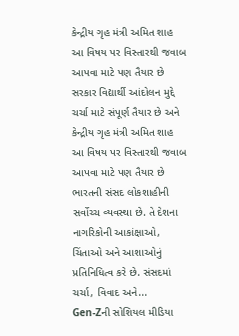કેન્દ્રીય ગૃહ મંત્રી અમિત શાહ આ વિષય પર વિસ્તારથી જવાબ આપવા માટે પણ તૈયાર છે સરકાર વિદ્યાર્થી આંદોલન મુદ્દે ચર્ચા માટે સંપૂર્ણ તૈયાર છે અને કેન્દ્રીય ગૃહ મંત્રી અમિત શાહ આ વિષય પર વિસ્તારથી જવાબ આપવા માટે પણ તૈયાર છે
ભારતની સંસદ લોકશાહીની સર્વોચ્ચ વ્યવસ્થા છે. તે દેશના નાગરિકોની આકાંક્ષાઓ, ચિંતાઓ અને આશાઓનું પ્રતિનિધિત્વ કરે છે. સંસદમાં ચર્ચા, વિવાદ અને...
Gen-Zની સોશિયલ મીડિયા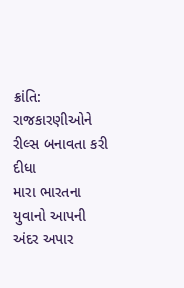ક્રાંતિ: રાજકારણીઓને રીલ્સ બનાવતા કરી દીધા
મારા ભારતના યુવાનો આપની અંદર અપાર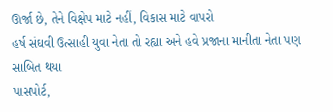ઊર્જા છે, તેને વિક્ષેપ માટે નહીં, વિકાસ માટે વાપરો
હર્ષ સંઘવી ઉત્સાહી યુવા નેતા તો રહ્યા અને હવે પ્રજાના માનીતા નેતા પણ સાબિત થયા
પાસપોર્ટ,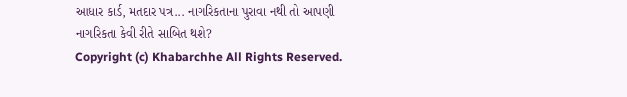આધાર કાર્ડ, મતદાર પત્ર... નાગરિકતાના પુરાવા નથી તો આપણી નાગરિકતા કેવી રીતે સાબિત થશે?
Copyright (c) Khabarchhe All Rights Reserved.